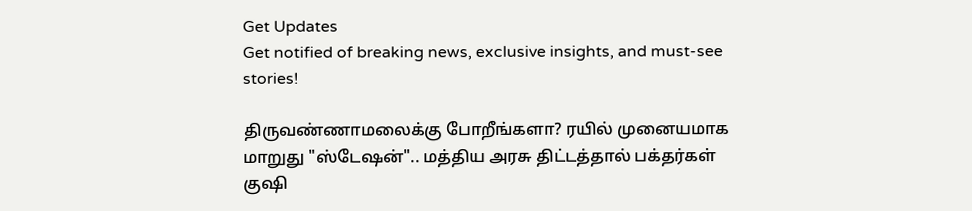Get Updates
Get notified of breaking news, exclusive insights, and must-see stories!

திருவண்ணாமலைக்கு போறீங்களா? ரயில் முனையமாக மாறுது "ஸ்டேஷன்".. மத்திய அரசு திட்டத்தால் பக்தர்கள் குஷி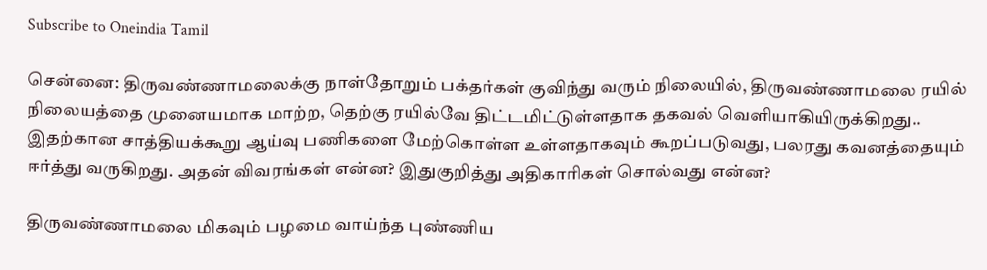Subscribe to Oneindia Tamil

சென்னை: திருவண்ணாமலைக்கு நாள்தோறும் பக்தர்கள் குவிந்து வரும் நிலையில், திருவண்ணாமலை ரயில் நிலையத்தை முனையமாக மாற்ற, தெற்கு ரயில்வே திட்டமிட்டுள்ளதாக தகவல் வெளியாகியிருக்கிறது.. இதற்கான சாத்தியக்கூறு ஆய்வு பணிகளை மேற்கொள்ள உள்ளதாகவும் கூறப்படுவது, பலரது கவனத்தையும் ஈர்த்து வருகிறது. அதன் விவரங்கள் என்ன? இதுகுறித்து அதிகாரிகள் சொல்வது என்ன?

திருவண்ணாமலை மிகவும் பழமை வாய்ந்த புண்ணிய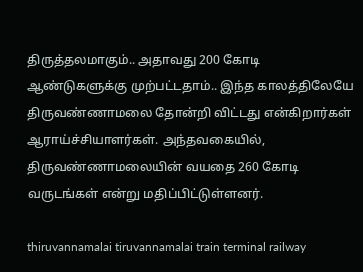திருத்தலமாகும்.. அதாவது 200 கோடி ஆண்டுகளுக்கு முற்பட்டதாம்.. இந்த காலத்திலேயே திருவண்ணாமலை தோன்றி விட்டது என்கிறார்கள் ஆராய்ச்சியாளர்கள். அந்தவகையில், திருவண்ணாமலையின் வயதை 260 கோடி வருடங்கள் என்று மதிப்பிட்டுள்ளனர்.

thiruvannamalai tiruvannamalai train terminal railway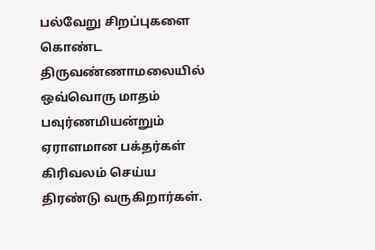பல்வேறு சிறப்புகளை கொண்ட திருவண்ணாமலையில் ஒவ்வொரு மாதம் பவுர்ணமியன்றும் ஏராளமான பக்தர்கள் கிரிவலம் செய்ய திரண்டு வருகிறார்கள்.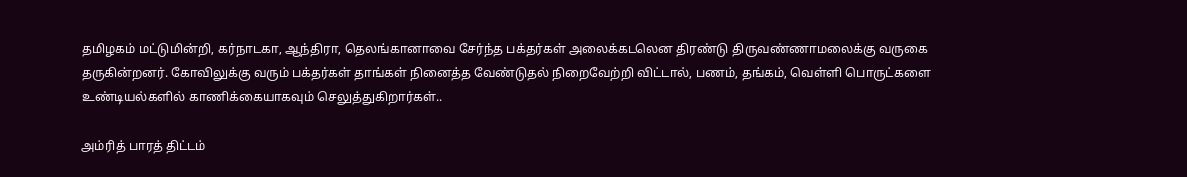தமிழகம் மட்டுமின்றி, கர்நாடகா, ஆந்திரா, தெலங்கானாவை சேர்ந்த பக்தர்கள் அலைக்கடலென திரண்டு திருவண்ணாமலைக்கு வருகை தருகின்றனர். கோவிலுக்கு வரும் பக்தர்கள் தாங்கள் நினைத்த வேண்டுதல் நிறைவேற்றி விட்டால், பணம், தங்கம், வெள்ளி பொருட்களை உண்டியல்களில் காணிக்கையாகவும் செலுத்துகிறார்கள்..

அம்ரித் பாரத் திட்டம்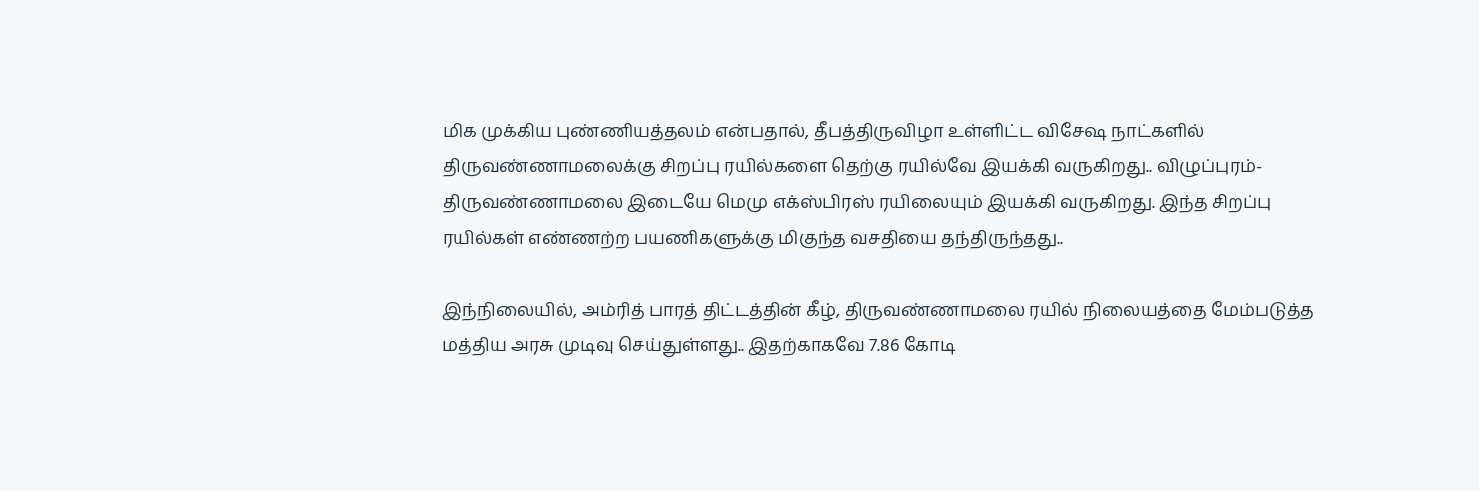மிக முக்கிய புண்ணியத்தலம் என்பதால், தீபத்திருவிழா உள்ளிட்ட விசேஷ நாட்களில் திருவண்ணாமலைக்கு சிறப்பு ரயில்களை தெற்கு ரயில்வே இயக்கி வருகிறது.. விழுப்புரம்-திருவண்ணாமலை இடையே மெமு எக்ஸ்பிரஸ் ரயிலையும் இயக்கி வருகிறது. இந்த சிறப்பு ரயில்கள் எண்ணற்ற பயணிகளுக்கு மிகுந்த வசதியை தந்திருந்தது..

இந்நிலையில், அம்ரித் பாரத் திட்டத்தின் கீழ், திருவண்ணாமலை ரயில் நிலையத்தை மேம்படுத்த மத்திய அரசு முடிவு செய்துள்ளது.. இதற்காகவே 7.86 கோடி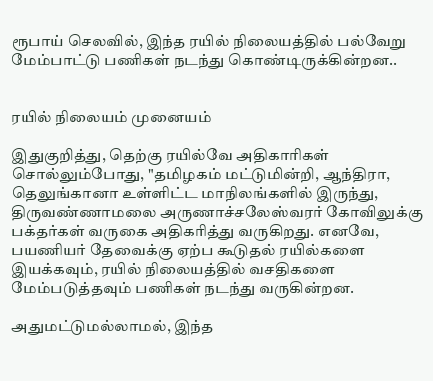ரூபாய் செலவில், இந்த ரயில் நிலையத்தில் பல்வேறு மேம்பாட்டு பணிகள் நடந்து கொண்டிருக்கின்றன..


ரயில் நிலையம் முனையம்

இதுகுறித்து, தெற்கு ரயில்வே அதிகாரிகள் சொல்லும்போது, "தமிழகம் மட்டுமின்றி, ஆந்திரா, தெலுங்கானா உள்ளிட்ட மாநிலங்களில் இருந்து, திருவண்ணாமலை அருணாச்சலேஸ்வரர் கோவிலுக்கு பக்தர்கள் வருகை அதிகரித்து வருகிறது. எனவே, பயணியர் தேவைக்கு ஏற்ப கூடுதல் ரயில்களை இயக்கவும், ரயில் நிலையத்தில் வசதிகளை மேம்படுத்தவும் பணிகள் நடந்து வருகின்றன.

அதுமட்டுமல்லாமல், இந்த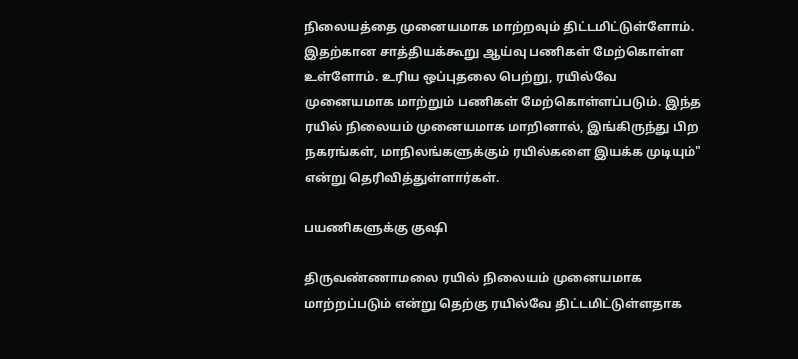நிலையத்தை முனையமாக மாற்றவும் திட்டமிட்டுள்ளோம். இதற்கான சாத்தியக்கூறு ஆய்வு பணிகள் மேற்கொள்ள உள்ளோம். உரிய ஒப்புதலை பெற்று, ரயில்வே முனையமாக மாற்றும் பணிகள் மேற்கொள்ளப்படும். இந்த ரயில் நிலையம் முனையமாக மாறினால், இங்கிருந்து பிற நகரங்கள், மாநிலங்களுக்கும் ரயில்களை இயக்க முடியும்" என்று தெரிவித்துள்ளார்கள்.

பயணிகளுக்கு குஷி

திருவண்ணாமலை ரயில் நிலையம் முனையமாக மாற்றப்படும் என்று தெற்கு ரயில்வே திட்டமிட்டுள்ளதாக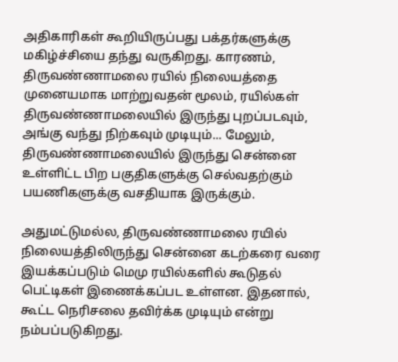அதிகாரிகள் கூறியிருப்பது பக்தர்களுக்கு மகிழ்ச்சியை தந்து வருகிறது. காரணம், திருவண்ணாமலை ரயில் நிலையத்தை முனையமாக மாற்றுவதன் மூலம், ரயில்கள் திருவண்ணாமலையில் இருந்து புறப்படவும், அங்கு வந்து நிற்கவும் முடியும்... மேலும், திருவண்ணாமலையில் இருந்து சென்னை உள்ளிட்ட பிற பகுதிகளுக்கு செல்வதற்கும் பயணிகளுக்கு வசதியாக இருக்கும்.

அதுமட்டுமல்ல, திருவண்ணாமலை ரயில் நிலையத்திலிருந்து சென்னை கடற்கரை வரை இயக்கப்படும் மெமு ரயில்களில் கூடுதல் பெட்டிகள் இணைக்கப்பட உள்ளன. இதனால், கூட்ட நெரிசலை தவிர்க்க முடியும் என்று நம்பப்படுகிறது.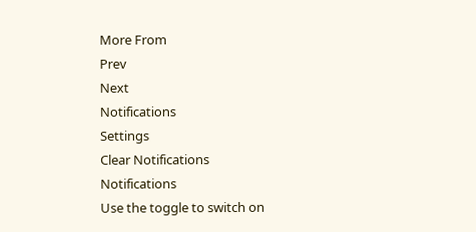More From
Prev
Next
Notifications
Settings
Clear Notifications
Notifications
Use the toggle to switch on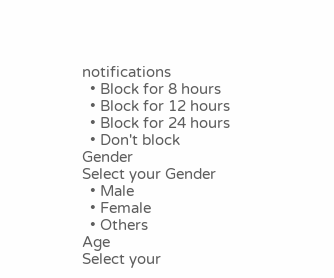notifications
  • Block for 8 hours
  • Block for 12 hours
  • Block for 24 hours
  • Don't block
Gender
Select your Gender
  • Male
  • Female
  • Others
Age
Select your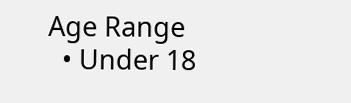Age Range
  • Under 18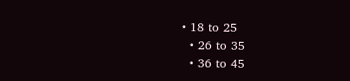• 18 to 25
  • 26 to 35
  • 36 to 45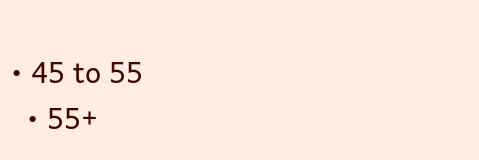• 45 to 55
  • 55+